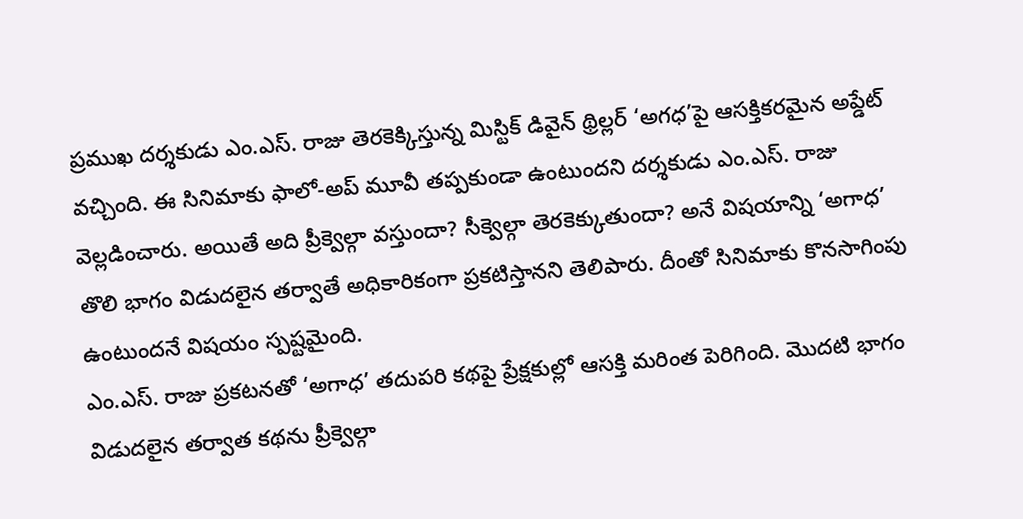ప్రముఖ దర్శకుడు ఎం.ఎస్. రాజు తెరకెక్కిస్తున్న మిస్టిక్ డివైన్ థ్రిల్లర్ ‘అగధ’పై ఆసక్తికరమైన అప్డేట్ వచ్చింది. ఈ సినిమాకు ఫాలో-అప్ మూవీ తప్పకుండా ఉంటుందని దర్శకుడు ఎం.ఎస్. రాజు వెల్లడించారు. అయితే అది ప్రీక్వెల్గా వస్తుందా? సీక్వెల్గా తెరకెక్కుతుందా? అనే విషయాన్ని ‘అగాధ’ తొలి భాగం విడుదలైన తర్వాతే అధికారికంగా ప్రకటిస్తానని తెలిపారు. దీంతో సినిమాకు కొనసాగింపు ఉంటుందనే విషయం స్పష్టమైంది.
ఎం.ఎస్. రాజు ప్రకటనతో ‘అగాధ’ తదుపరి కథపై ప్రేక్షకుల్లో ఆసక్తి మరింత పెరిగింది. మొదటి భాగం విడుదలైన తర్వాత కథను ప్రీక్వెల్గా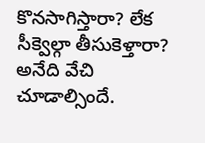కొనసాగిస్తారా? లేక సీక్వెల్గా తీసుకెళ్తారా? అనేది వేచి చూడాల్సిందే.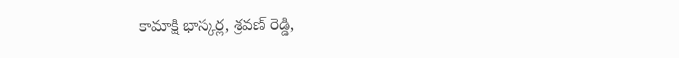కామాక్షి భాస్కర్ల, శ్రవణ్ రెడ్డి,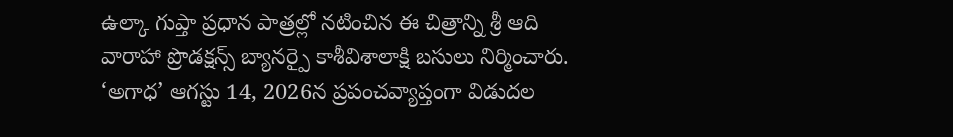ఉల్కా గుప్తా ప్రధాన పాత్రల్లో నటించిన ఈ చిత్రాన్ని శ్రీ ఆది వారాహా ప్రొడక్షన్స్ బ్యానర్పై కాశీవిశాలాక్షి బసులు నిర్మించారు. ‘అగాధ’ ఆగస్టు 14, 2026న ప్రపంచవ్యాప్తంగా విడుదల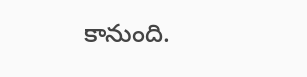కానుంది.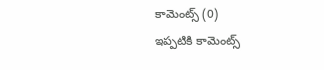కామెంట్స్ (0)
ఇప్పటికి కామెంట్స్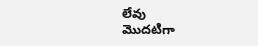లేవు
మొదటిగా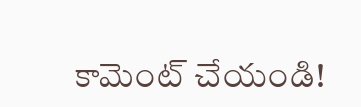కామెంట్ చేయండి!